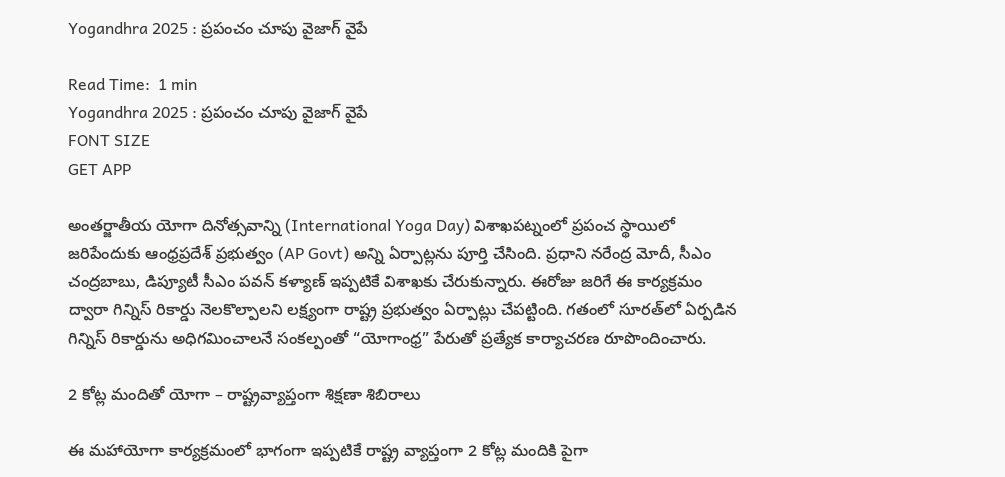Yogandhra 2025 : ప్రపంచం చూపు వైజాగ్ వైపే

Read Time:  1 min
Yogandhra 2025 : ప్రపంచం చూపు వైజాగ్ వైపే
FONT SIZE
GET APP

అంతర్జాతీయ యోగా దినోత్సవాన్ని (International Yoga Day) విశాఖపట్నంలో ప్రపంచ స్థాయిలో జరిపేందుకు ఆంధ్రప్రదేశ్ ప్రభుత్వం (AP Govt) అన్ని ఏర్పాట్లను పూర్తి చేసింది. ప్రధాని నరేంద్ర మోదీ, సీఎం చంద్రబాబు, డిప్యూటీ సీఎం పవన్ కళ్యాణ్ ఇప్పటికే విశాఖకు చేరుకున్నారు. ఈరోజు జరిగే ఈ కార్యక్రమం ద్వారా గిన్నిస్ రికార్డు నెలకొల్పాలని లక్ష్యంగా రాష్ట్ర ప్రభుత్వం ఏర్పాట్లు చేపట్టింది. గతంలో సూరత్‌లో ఏర్పడిన గిన్నిస్ రికార్డును అధిగమించాలనే సంకల్పంతో “యోగాంధ్ర” పేరుతో ప్రత్యేక కార్యాచరణ రూపొందించారు.

2 కోట్ల మందితో యోగా – రాష్ట్రవ్యాప్తంగా శిక్షణా శిబిరాలు

ఈ మహాయోగా కార్యక్రమంలో భాగంగా ఇప్పటికే రాష్ట్ర వ్యాప్తంగా 2 కోట్ల మందికి పైగా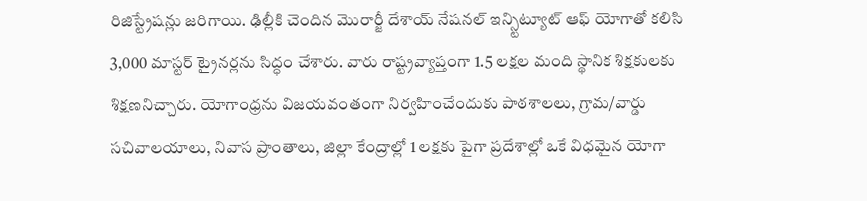రిజిస్ట్రేషన్లు జరిగాయి. ఢిల్లీకి చెందిన మొరార్జీ దేశాయ్ నేషనల్ ఇన్స్టిట్యూట్ ఆఫ్ యోగాతో కలిసి 3,000 మాస్టర్ ట్రైనర్లను సిద్ధం చేశారు. వారు రాష్ట్రవ్యాప్తంగా 1.5 లక్షల మంది స్థానిక శిక్షకులకు శిక్షణనిచ్చారు. యోగాంధ్రను విజయవంతంగా నిర్వహించేందుకు పాఠశాలలు, గ్రామ/వార్డు సచివాలయాలు, నివాస ప్రాంతాలు, జిల్లా కేంద్రాల్లో 1 లక్షకు పైగా ప్రదేశాల్లో ఒకే విధమైన యోగా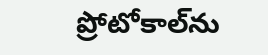ప్రోటోకాల్‌ను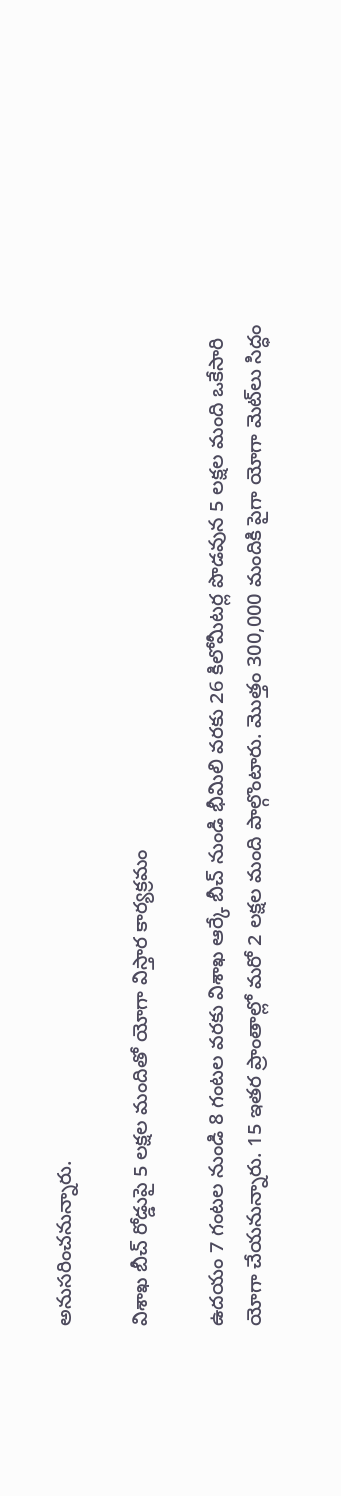అనుసరించనున్నారు.

విశాఖ బీచ్ రోడ్డుపై 5 లక్షల మందితో యోగా విస్తార కార్యక్రమం

ఉదయం 7 గంటల నుండి 8 గంటల వరకు విశాఖ ఆర్కే బీచ్ నుండి భీమిలి వరకు 26 కిలోమీటర్ల పొడవున 5 లక్షల మంది ఒకేసారి యోగా చేయనున్నారు. 15 ఇతర ప్రాంతాల్లో మరో 2 లక్షల మంది పాల్గొంటారు. మొత్తం 300,000 మందికి పైగా యోగా మెట్‌లు సిద్ధం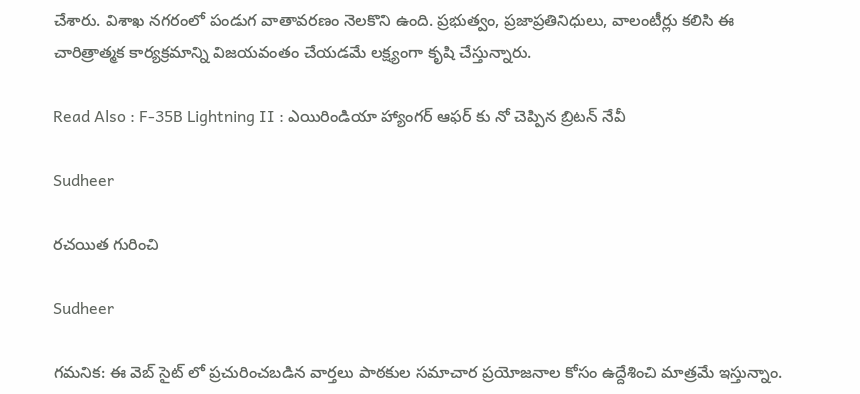చేశారు. విశాఖ నగరంలో పండుగ వాతావరణం నెలకొని ఉంది. ప్రభుత్వం, ప్రజాప్రతినిధులు, వాలంటీర్లు కలిసి ఈ చారిత్రాత్మక కార్యక్రమాన్ని విజయవంతం చేయడమే లక్ష్యంగా కృషి చేస్తున్నారు.

Read Also : F-35B Lightning II : ఎయిరిండియా హ్యాంగర్ ఆఫర్ కు నో చెప్పిన బ్రిటన్ నేవీ

Sudheer

రచయిత గురించి

Sudheer

గమనిక: ఈ వెబ్ సైట్ లో ప్రచురించబడిన వార్తలు పాఠకుల సమాచార ప్రయోజనాల కోసం ఉద్దేశించి మాత్రమే ఇస్తున్నాం.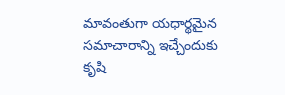మావంతుగా యధార్థమైన సమాచారాన్ని ఇచ్చేందుకు కృషి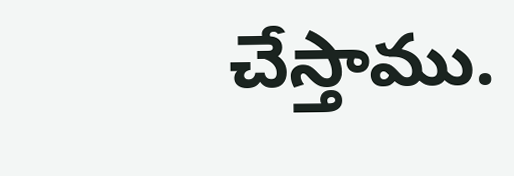చేస్తాము.